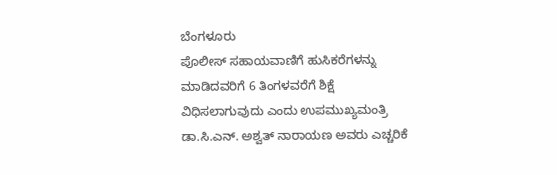ಬೆಂಗಳೂರು
ಪೊಲೀಸ್ ಸಹಾಯವಾಣಿಗೆ ಹುಸಿಕರೆಗಳನ್ನು ಮಾಡಿದವರಿಗೆ 6 ತಿಂಗಳವರೆಗೆ ಶಿಕ್ಷೆ ವಿಧಿಸಲಾಗುವುದು ಎಂದು ಉಪಮುಖ್ಯಮಂತ್ರಿ ಡಾ.ಸಿ.ಎನ್. ಅಶ್ವತ್ ನಾರಾಯಣ ಅವರು ಎಚ್ಚರಿಕೆ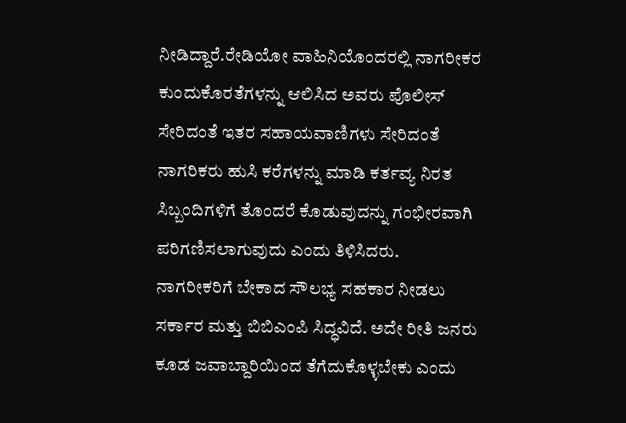ನೀಡಿದ್ದಾರೆ.ರೇಡಿಯೋ ವಾಹಿನಿಯೊಂದರಲ್ಲಿ ನಾಗರೀಕರ ಕುಂದುಕೊರತೆಗಳನ್ನು ಆಲಿಸಿದ ಅವರು ಪೊಲೀಸ್ ಸೇರಿದಂತೆ ಇತರ ಸಹಾಯವಾಣಿಗಳು ಸೇರಿದಂತೆ ನಾಗರಿಕರು ಹುಸಿ ಕರೆಗಳನ್ನು ಮಾಡಿ ಕರ್ತವ್ಯ ನಿರತ ಸಿಬ್ಬಂದಿಗಳಿಗೆ ತೊಂದರೆ ಕೊಡುವುದನ್ನು ಗಂಭೀರವಾಗಿ ಪರಿಗಣಿಸಲಾಗುವುದು ಎಂದು ತಿಳಿಸಿದರು.
ನಾಗರೀಕರಿಗೆ ಬೇಕಾದ ಸೌಲಭ್ಯ ಸಹಕಾರ ನೀಡಲು ಸರ್ಕಾರ ಮತ್ತು ಬಿಬಿಎಂಪಿ ಸಿದ್ಧವಿದೆ. ಅದೇ ರೀತಿ ಜನರು ಕೂಡ ಜವಾಬ್ದಾರಿಯಿಂದ ತೆಗೆದುಕೊಳ್ಳಬೇಕು ಎಂದು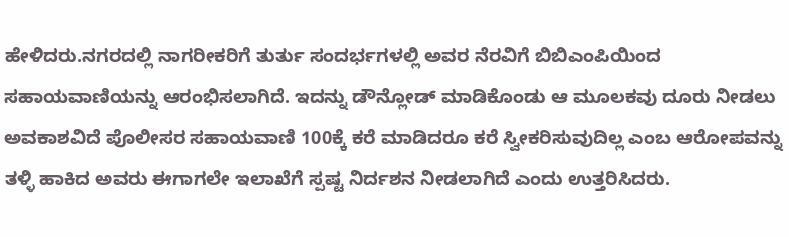ಹೇಳಿದರು.ನಗರದಲ್ಲಿ ನಾಗರೀಕರಿಗೆ ತುರ್ತು ಸಂದರ್ಭಗಳಲ್ಲಿ ಅವರ ನೆರವಿಗೆ ಬಿಬಿಎಂಪಿಯಿಂದ ಸಹಾಯವಾಣಿಯನ್ನು ಆರಂಭಿಸಲಾಗಿದೆ. ಇದನ್ನು ಡೌನ್ಲೋಡ್ ಮಾಡಿಕೊಂಡು ಆ ಮೂಲಕವು ದೂರು ನೀಡಲು ಅವಕಾಶವಿದೆ ಪೊಲೀಸರ ಸಹಾಯವಾಣಿ 100ಕ್ಕೆ ಕರೆ ಮಾಡಿದರೂ ಕರೆ ಸ್ವೀಕರಿಸುವುದಿಲ್ಲ ಎಂಬ ಆರೋಪವನ್ನು ತಳ್ಳಿ ಹಾಕಿದ ಅವರು ಈಗಾಗಲೇ ಇಲಾಖೆಗೆ ಸ್ಪಷ್ಟ ನಿರ್ದಶನ ನೀಡಲಾಗಿದೆ ಎಂದು ಉತ್ತರಿಸಿದರು.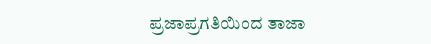ಪ್ರಜಾಪ್ರಗತಿಯಿಂದ ತಾಜಾ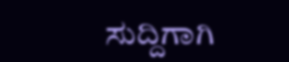ಸುದ್ದಿಗಾಗಿ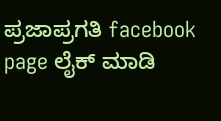ಪ್ರಜಾಪ್ರಗತಿ facebook page ಲೈಕ್ ಮಾಡಿ